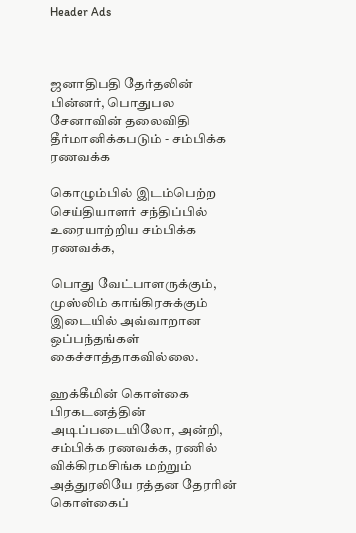Header Ads



ஜனாதிபதி தேர்தலின் பின்னர், பொதுபல சேனாவின் தலைவிதி தீர்மானிக்கபடும் - சம்பிக்க ரணவக்க

கொழும்பில் இடம்பெற்ற செய்தியாளர் சந்திப்பில் உரையாற்றிய சம்பிக்க ரணவக்க,

பொது வேட்பாளருக்கும், முஸ்லிம் காங்கிரசுக்கும் இடையில் அவ்வாறான ஒப்பந்தங்கள் கைச்சாத்தாகவில்லை.

ஹக்கீமின் கொள்கை பிரகடனத்தின் அடிப்படையிலோ, அன்றி, சம்பிக்க ரணவக்க, ரணில் விக்கிரமசிங்க மற்றும் அத்துரலியே ரத்தன தேரரின் கொள்கைப்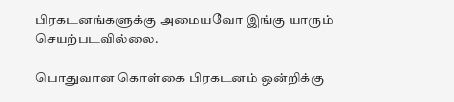பிரகடனங்களுக்கு அமையவோ இங்கு யாரும் செயற்படவில்லை.

பொதுவான கொள்கை பிரகடனம் ஒன்றிக்கு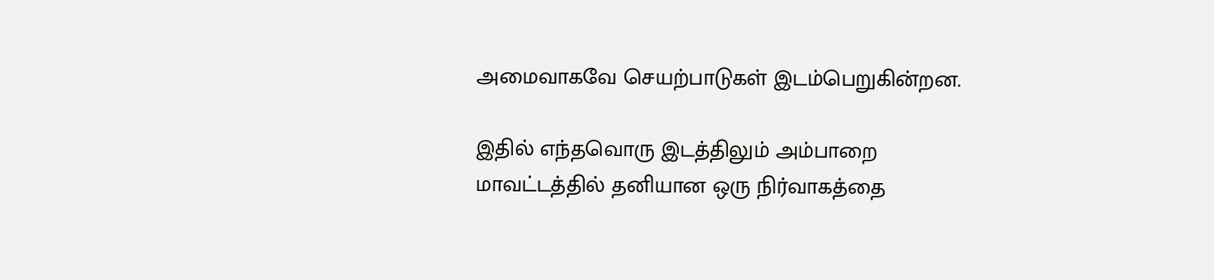அமைவாகவே செயற்பாடுகள் இடம்பெறுகின்றன.

இதில் எந்தவொரு இடத்திலும் அம்பாறை மாவட்டத்தில் தனியான ஒரு நிர்வாகத்தை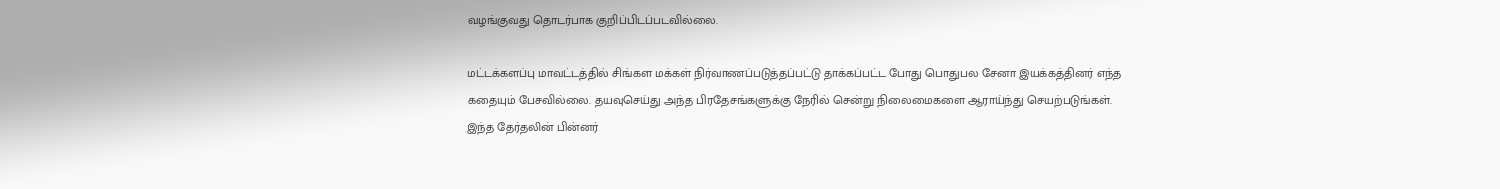வழங்குவது தொடர்பாக குறிப்பிடப்படவில்லை.

மட்டக்களப்பு மாவட்டத்தில் சிங்கள மக்கள் நிர்வாணப்படுத்தப்பட்டு தாக்கப்பட்ட போது பொதுபல சேனா இயக்கத்தினர் எந்த கதையும் பேசவில்லை. தயவுசெய்து அந்த பிரதேசங்களுக்கு நேரில் சென்று நிலைமைகளை ஆராய்ந்து செயற்படுங்கள். இந்த தேர்தலின் பின்னர்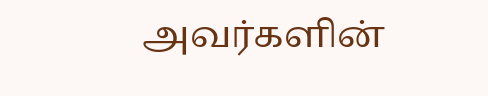அவர்களின்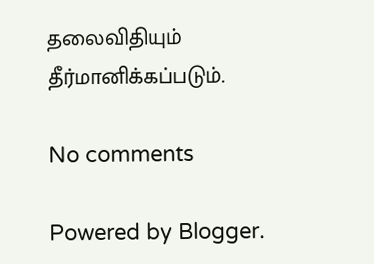தலைவிதியும் தீர்மானிக்கப்படும்.

No comments

Powered by Blogger.